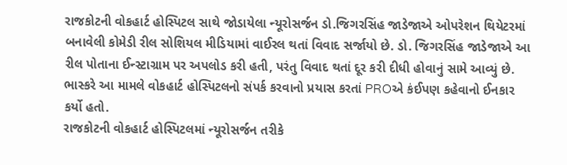રાજકોટની વોકહાર્ટ હોસ્પિટલ સાથે જોડાયેલા ન્યૂરોસર્જન ડો.જિગરસિંહ જાડેજાએ ઓપરેશન થિયેટરમાં બનાવેલી કોમેડી રીલ સોશિયલ મીડિયામાં વાઈરલ થતાં વિવાદ સર્જાયો છે. ડો. જિગરસિંહ જાડેજાએ આ રીલ પોતાના ઈન્સ્ટાગ્રામ પર અપલોડ કરી હતી, પરંતુ વિવાદ થતાં દૂર કરી દીધી હોવાનું સામે આવ્યું છે. ભાસ્કરે આ મામલે વોકહાર્ટ હોસ્પિટલનો સંપર્ક કરવાનો પ્રયાસ કરતાં PROએ કંઈપણ કહેવાનો ઈનકાર કર્યો હતો.
રાજકોટની વોકહાર્ટ હોસ્પિટલમાં ન્યૂરોસર્જન તરીકે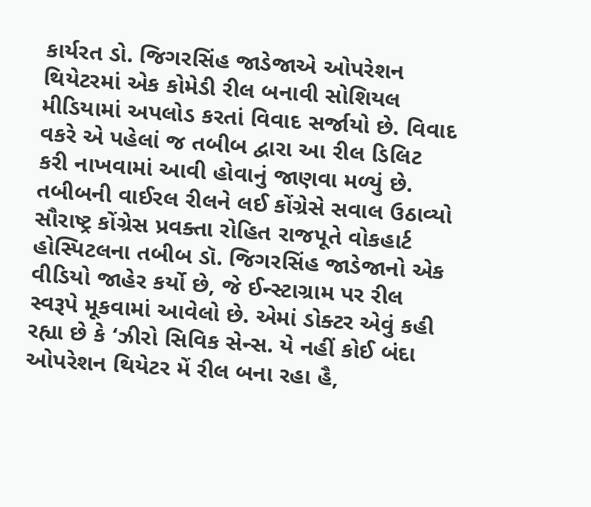કાર્યરત ડો. જિગરસિંહ જાડેજાએ ઓપરેશન થિયેટરમાં એક કોમેડી રીલ બનાવી સોશિયલ મીડિયામાં અપલોડ કરતાં વિવાદ સર્જાયો છે. વિવાદ વકરે એ પહેલાં જ તબીબ દ્વારા આ રીલ ડિલિટ કરી નાખવામાં આવી હોવાનું જાણવા મળ્યું છે.
તબીબની વાઈરલ રીલને લઈ કોંગ્રેસે સવાલ ઉઠાવ્યો સૌરાષ્ટ્ર કોંગ્રેસ પ્રવક્તા રોહિત રાજપૂતે વોકહાર્ટ હોસ્પિટલના તબીબ ડૉ. જિગરસિંહ જાડેજાનો એક વીડિયો જાહેર કર્યો છે, જે ઈન્સ્ટાગ્રામ પર રીલ સ્વરૂપે મૂકવામાં આવેલો છે. એમાં ડોક્ટર એવું કહી રહ્યા છે કે ‘ઝીરો સિવિક સેન્સ. યે નહીં કોઈ બંદા ઓપરેશન થિયેટર મેં રીલ બના રહા હૈ,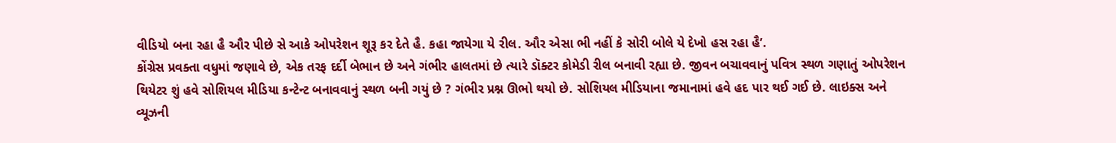વીડિયો બના રહા હૈ ઔર પીછે સે આકે ઓપરેશન શૂરૂ કર દેતે હૈ. કહા જાયેગા યે રીલ. ઔર એસા ભી નહીં કે સોરી બોલે યે દેખો હસ રહા હૈ’.
કોંગ્રેસ પ્રવક્તા વધુમાં જણાવે છે, એક તરફ દર્દી બેભાન છે અને ગંભીર હાલતમાં છે ત્યારે ડૉક્ટર કોમેડી રીલ બનાવી રહ્યા છે. જીવન બચાવવાનું પવિત્ર સ્થળ ગણાતું ઓપરેશન થિયેટર શું હવે સોશિયલ મીડિયા કન્ટેન્ટ બનાવવાનું સ્થળ બની ગયું છે ? ગંભીર પ્રશ્ન ઊભો થયો છે. સોશિયલ મીડિયાના જમાનામાં હવે હદ પાર થઈ ગઈ છે. લાઇક્સ અને વ્યૂઝની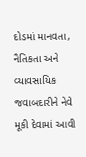દોડમાં માનવતા, નૈતિકતા અને વ્યાવસાયિક જવાબદારીને નેવે મૂકી દેવામાં આવી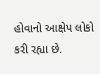હોવાનો આક્ષેપ લોકો કરી રહ્યા છે.